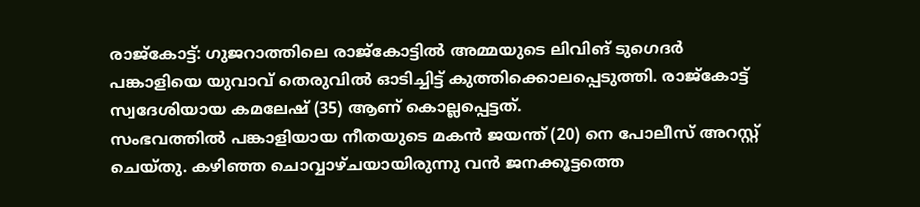രാജ്കോട്ട്: ഗുജറാത്തിലെ രാജ്കോട്ടിൽ അമ്മയുടെ ലിവിങ് ടുഗെദർ പങ്കാളിയെ യുവാവ് തെരുവിൽ ഓടിച്ചിട്ട് കുത്തിക്കൊലപ്പെടുത്തി. രാജ്കോട്ട് സ്വദേശിയായ കമലേഷ് (35) ആണ് കൊല്ലപ്പെട്ടത്.
സംഭവത്തിൽ പങ്കാളിയായ നീതയുടെ മകൻ ജയന്ത് (20) നെ പോലീസ് അറസ്റ്റ് ചെയ്തു. കഴിഞ്ഞ ചൊവ്വാഴ്ചയായിരുന്നു വൻ ജനക്കൂട്ടത്തെ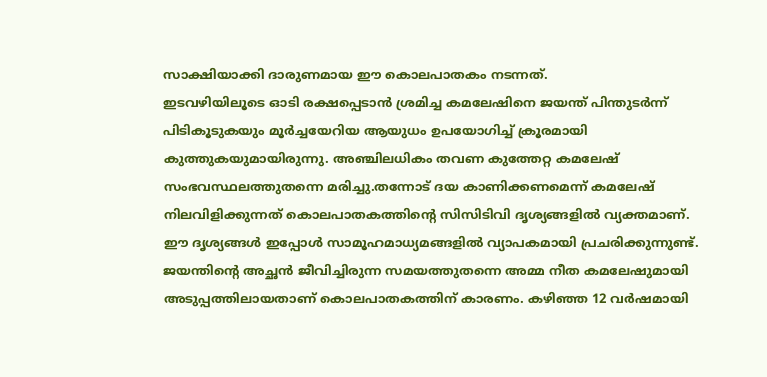സാക്ഷിയാക്കി ദാരുണമായ ഈ കൊലപാതകം നടന്നത്.
ഇടവഴിയിലൂടെ ഓടി രക്ഷപ്പെടാൻ ശ്രമിച്ച കമലേഷിനെ ജയന്ത് പിന്തുടർന്ന് പിടികൂടുകയും മൂർച്ചയേറിയ ആയുധം ഉപയോഗിച്ച് ക്രൂരമായി കുത്തുകയുമായിരുന്നു. അഞ്ചിലധികം തവണ കുത്തേറ്റ കമലേഷ് സംഭവസ്ഥലത്തുതന്നെ മരിച്ചു.തന്നോട് ദയ കാണിക്കണമെന്ന് കമലേഷ് നിലവിളിക്കുന്നത് കൊലപാതകത്തിന്റെ സിസിടിവി ദൃശ്യങ്ങളിൽ വ്യക്തമാണ്. ഈ ദൃശ്യങ്ങൾ ഇപ്പോൾ സാമൂഹമാധ്യമങ്ങളിൽ വ്യാപകമായി പ്രചരിക്കുന്നുണ്ട്.
ജയന്തിന്റെ അച്ഛൻ ജീവിച്ചിരുന്ന സമയത്തുതന്നെ അമ്മ നീത കമലേഷുമായി അടുപ്പത്തിലായതാണ് കൊലപാതകത്തിന് കാരണം. കഴിഞ്ഞ 12 വർഷമായി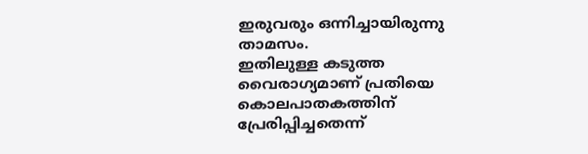ഇരുവരും ഒന്നിച്ചായിരുന്നു താമസം.
ഇതിലുള്ള കടുത്ത വൈരാഗ്യമാണ് പ്രതിയെ കൊലപാതകത്തിന് പ്രേരിപ്പിച്ചതെന്ന്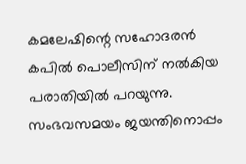കമലേഷിന്റെ സഹോദരൻ കപിൽ പൊലീസിന് നൽകിയ പരാതിയിൽ പറയുന്നു. സംഭവസമയം ജയന്തിനൊപ്പം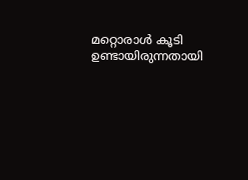മറ്റൊരാൾ കൂടി ഉണ്ടായിരുന്നതായി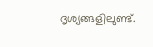ദൃശ്യങ്ങളിലുണ്ട്.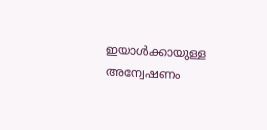ഇയാൾക്കായുള്ള അന്വേഷണം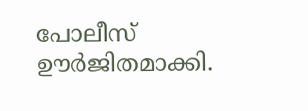പോലീസ് ഊർജിതമാക്കി.